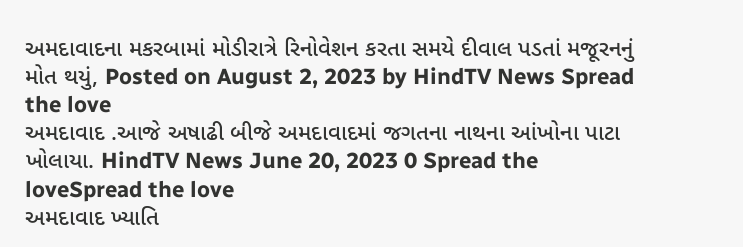અમદાવાદના મકરબામાં મોડીરાત્રે રિનોવેશન કરતા સમયે દીવાલ પડતાં મજૂરનનું મોત થયું, Posted on August 2, 2023 by HindTV News Spread the love
અમદાવાદ .આજે અષાઢી બીજે અમદાવાદમાં જગતના નાથના આંખોના પાટા ખોલાયા. HindTV News June 20, 2023 0 Spread the loveSpread the love
અમદાવાદ ખ્યાતિ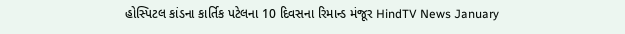હોસ્પિટલ કાંડના કાર્તિક પટેલના 10 દિવસના રિમાન્ડ મંજૂર HindTV News January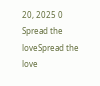20, 2025 0 Spread the loveSpread the love